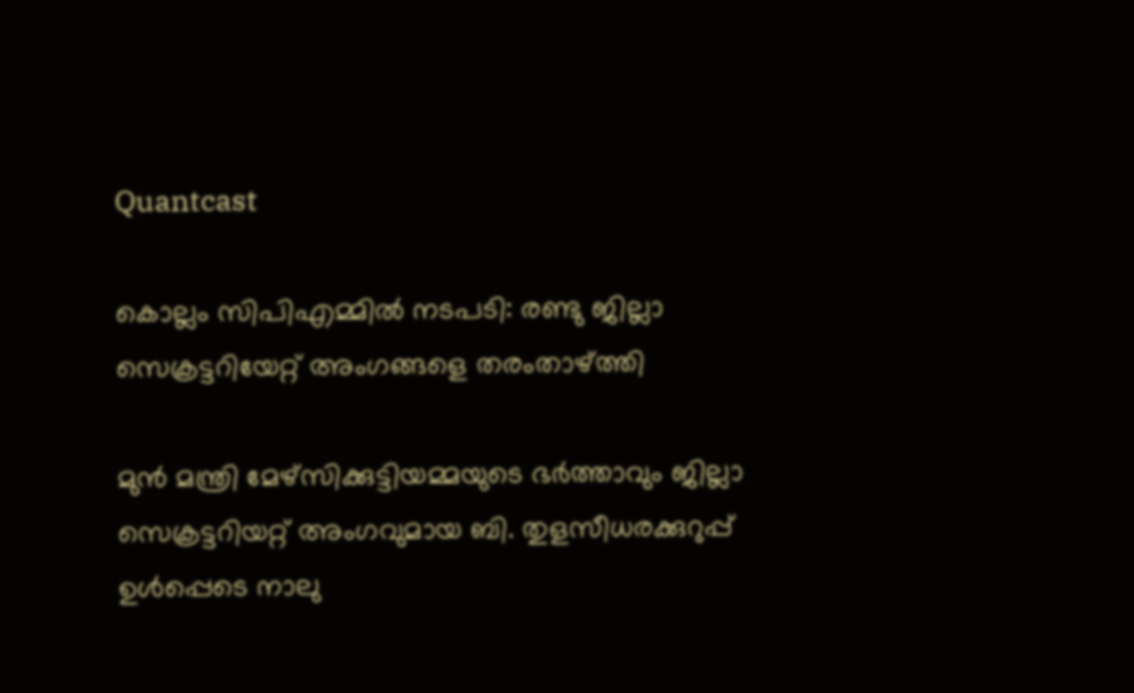Quantcast

കൊല്ലം സിപിഎമ്മില്‍ നടപടി: രണ്ടു ജില്ലാ സെക്രട്ടറിയേറ്റ് അംഗങ്ങളെ തരംതാഴ്ത്തി

മുൻ മന്ത്രി മേഴ്സിക്കുട്ടിയമ്മയുടെ ഭർത്താവും ജില്ലാ സെക്രട്ടറിയറ്റ് അംഗവുമായ ബി. തുളസീധരക്കുറുപ്പ് ഉൾപ്പെടെ നാലു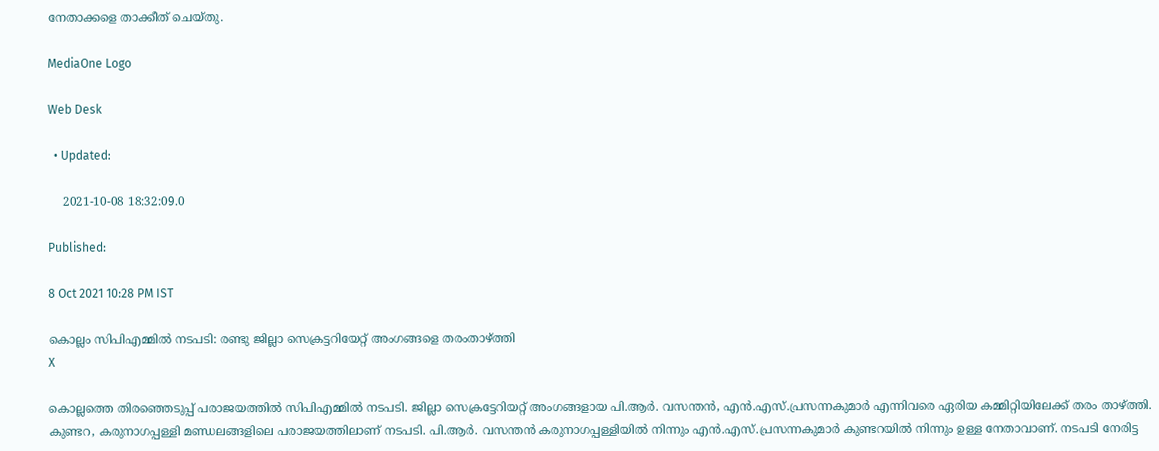നേതാക്കളെ താക്കീത് ചെയ്തു.

MediaOne Logo

Web Desk

  • Updated:

    2021-10-08 18:32:09.0

Published:

8 Oct 2021 10:28 PM IST

കൊല്ലം സിപിഎമ്മില്‍ നടപടി: രണ്ടു ജില്ലാ സെക്രട്ടറിയേറ്റ് അംഗങ്ങളെ തരംതാഴ്ത്തി
X

കൊല്ലത്തെ തിരഞ്ഞെടുപ്പ് പരാജയത്തില്‍ സിപിഎമ്മില്‍ നടപടി. ജില്ലാ സെക്രട്ടേറിയറ്റ് അംഗങ്ങളായ പി.ആര്‍. വസന്തന്‍, എന്‍.എസ്.പ്രസന്നകുമാര്‍ എന്നിവരെ ഏരിയ കമ്മിറ്റിയിലേക്ക് തരം താഴ്ത്തി. കുണ്ടറ, കരുനാഗപ്പള്ളി മണ്ഡലങ്ങളിലെ പരാജയത്തിലാണ് നടപടി. പി.ആര്‍. വസന്തന്‍ കരുനാഗപ്പള്ളിയില്‍ നിന്നും എന്‍.എസ്.പ്രസന്നകുമാര്‍ കുണ്ടറയില്‍ നിന്നും ഉള്ള നേതാവാണ്. നടപടി നേരിട്ട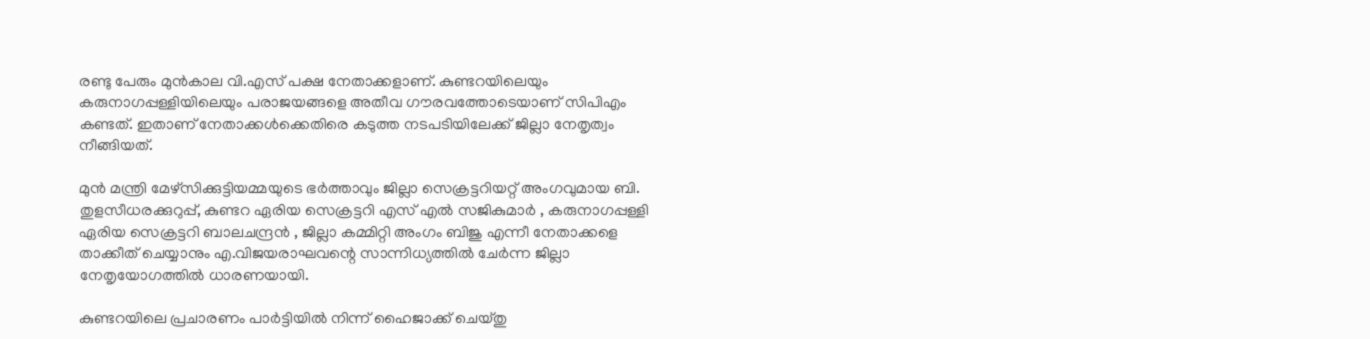രണ്ടു പേരും മുന്‍കാല വി.എസ് പക്ഷ നേതാക്കളാണ്. കുണ്ടറയിലെയും കരുനാഗപ്പള്ളിയിലെയും പരാജയങ്ങളെ അതീവ ഗൗരവത്തോടെയാണ് സിപിഎം കണ്ടത്. ഇതാണ് നേതാക്കള്‍ക്കെതിരെ കടുത്ത നടപടിയിലേക്ക് ജില്ലാ നേതൃത്വം നീങ്ങിയത്.

മുന്‍ മന്ത്രി മേഴ്‌സിക്കുട്ടിയമ്മയുടെ ഭര്‍ത്താവും ജില്ലാ സെക്രട്ടറിയറ്റ് അംഗവുമായ ബി. തുളസീധരക്കുറുപ്പ്, കുണ്ടറ ഏരിയ സെക്രട്ടറി എസ് എല്‍ സജികുമാര്‍ , കരുനാഗപ്പള്ളി ഏരിയ സെക്രട്ടറി ബാലചന്ദ്രന്‍ , ജില്ലാ കമ്മിറ്റി അംഗം ബിജു എന്നീ നേതാക്കളെ താക്കീത് ചെയ്യാനും എ.വിജയരാഘവന്റെ സാന്നിധ്യത്തില്‍ ചേര്‍ന്ന ജില്ലാ നേതൃയോഗത്തില്‍ ധാരണയായി.

കുണ്ടറയിലെ പ്രചാരണം പാര്‍ട്ടിയില്‍ നിന്ന് ഹൈജാക്ക് ചെയ്തു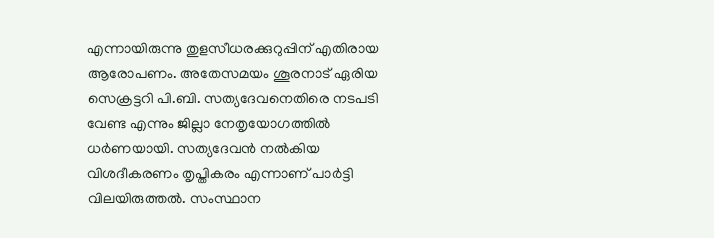എന്നായിരുന്നു തുളസീധരക്കുറുപ്പിന് എതിരായ ആരോപണം. അതേസമയം ശൂരനാട് ഏരിയ സെക്രട്ടറി പി.ബി. സത്യദേവനെതിരെ നടപടി വേണ്ട എന്നും ജില്ലാ നേതൃയോഗത്തില്‍ ധര്‍ണയായി. സത്യദേവന്‍ നല്‍കിയ വിശദീകരണം തൃപ്തികരം എന്നാണ് പാര്‍ട്ടി വിലയിരുത്തല്‍. സംസ്ഥാന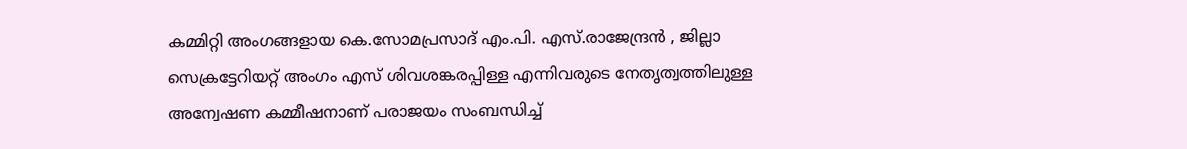കമ്മിറ്റി അംഗങ്ങളായ കെ.സോമപ്രസാദ് എം.പി. എസ്.രാജേന്ദ്രന്‍ , ജില്ലാ സെക്രട്ടേറിയറ്റ് അംഗം എസ് ശിവശങ്കരപ്പിള്ള എന്നിവരുടെ നേതൃത്വത്തിലുള്ള അന്വേഷണ കമ്മീഷനാണ് പരാജയം സംബന്ധിച്ച്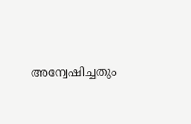അന്വേഷിച്ചതും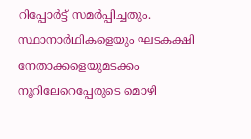റിപ്പോര്‍ട്ട് സമര്‍പ്പിച്ചതും. സ്ഥാനാര്‍ഥികളെയും ഘടകക്ഷി നേതാക്കളെയുമടക്കം നൂറിലേറെപ്പേരുടെ മൊഴി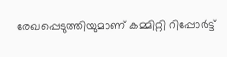രേഖപ്പെടുത്തിയുമാണ് കമ്മിറ്റി റിപ്പോര്‍ട്ട്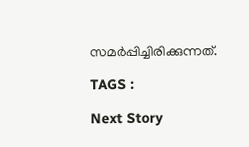സമര്‍പ്പിച്ചിരിക്കുന്നത്.

TAGS :

Next Story